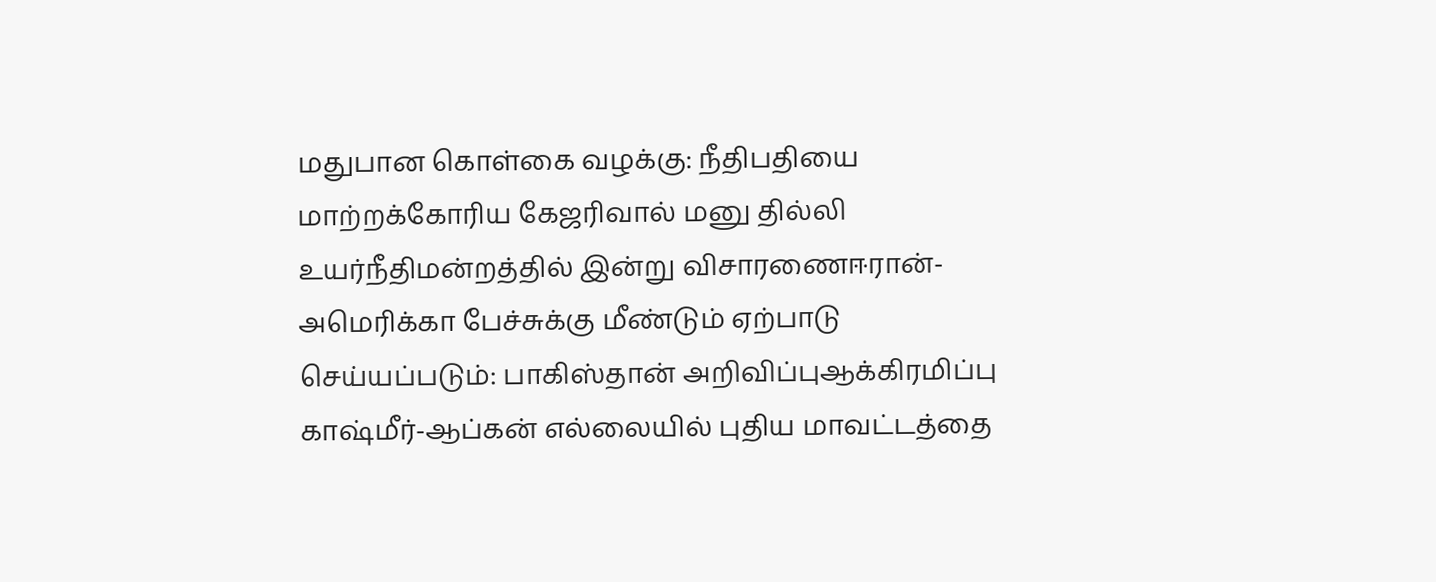மதுபான கொள்கை வழக்கு: நீதிபதியை மாற்றக்கோரிய கேஜரிவால் மனு தில்லி உயர்நீதிமன்றத்தில் இன்று விசாரணைஈரான்-அமெரிக்கா பேச்சுக்கு மீண்டும் ஏற்பாடு செய்யப்படும்: பாகிஸ்தான் அறிவிப்புஆக்கிரமிப்பு காஷ்மீர்-ஆப்கன் எல்லையில் புதிய மாவட்டத்தை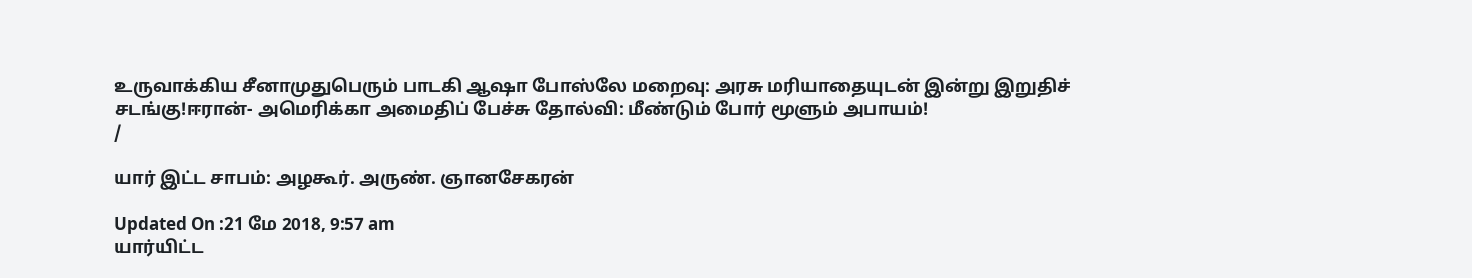உருவாக்கிய சீனாமுதுபெரும் பாடகி ஆஷா போஸ்லே மறைவு: அரசு மரியாதையுடன் இன்று இறுதிச் சடங்கு!ஈரான்- அமெரிக்கா அமைதிப் பேச்சு தோல்வி: மீண்டும் போர் மூளும் அபாயம்!
/

யார் இட்ட சாபம்: அழகூர். அருண். ஞானசேகரன்

Updated On :21 மே 2018, 9:57 am
யார்யிட்ட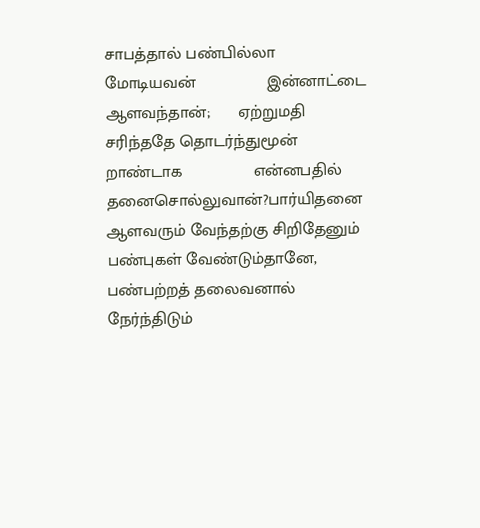சாபத்தால் பண்பில்லா மோடியவன்               இன்னாட்டை ஆளவந்தான்;      ஏற்றுமதி சரிந்ததே தொடர்ந்துமூன் றாண்டாக               என்னபதில் தனைசொல்லுவான்?பார்யிதனை ஆளவரும் வேந்தற்கு சிறிதேனும்               பண்புகள் வேண்டும்தானே,      பண்பற்றத் தலைவனால் நேர்ந்திடும்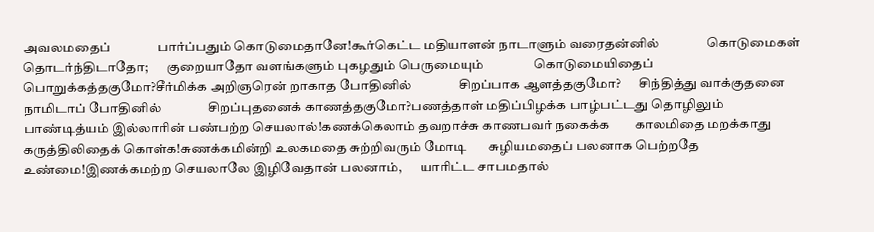அவலமதைப்               பார்ப்பதும் கொடுமைதானே!கூர்கெட்ட மதியாளன் நாடாளும் வரைதன்னில்               கொடுமைகள் தொடர்ந்திடாதோ;       குறையாதோ வளங்களும் புகழதும் பெருமையும்                கொடுமையிதைப் பொறுக்கத்தகுமோ?சீர்மிக்க அறிஞரென் றாகாத போதினில்               சிறப்பாக ஆளத்தகுமோ?       சிந்தித்து வாக்குதனை நாமிடாப் போதினில்               சிறப்புதனைக் காணத்தகுமோ?பணத்தாள் மதிப்பிழக்க பாழ்பட்டது தொழிலும்        பாண்டித்யம் இல்லாரின் பண்பற்ற செயலால்!கணக்கெலாம் தவறாச்சு காணபவர் நகைக்க        காலமிதை மறக்காது கருத்திலிதைக் கொள்க!சுணக்கமின்றி உலகமதை சுற்றிவரும் மோடி       சுழியமதைப் பலனாக பெற்றதே உண்மை!இணக்கமற்ற செயலாலே இழிவேதான் பலனாம்,       யாரிட்ட சாபமதால்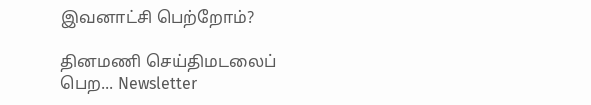இவனாட்சி பெற்றோம்?

தினமணி செய்திமடலைப் பெற... Newsletter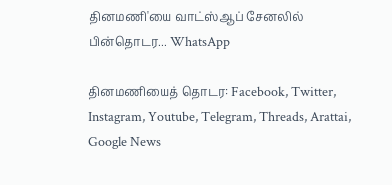தினமணி'யை வாட்ஸ்ஆப் சேனலில் பின்தொடர... WhatsApp

தினமணியைத் தொடர: Facebook, Twitter, Instagram, Youtube, Telegram, Threads, Arattai, Google News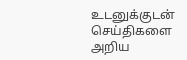உடனுக்குடன் செய்திகளை அறிய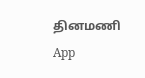தினமணி App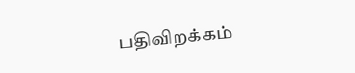பதிவிறக்கம்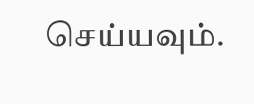செய்யவும்.